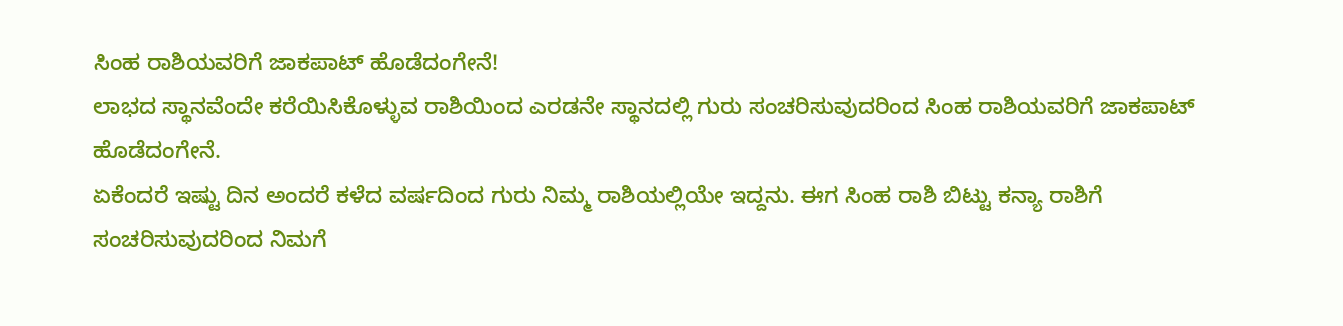ಸಿಂಹ ರಾಶಿಯವರಿಗೆ ಜಾಕಪಾಟ್ ಹೊಡೆದಂಗೇನೆ!
ಲಾಭದ ಸ್ಥಾನವೆಂದೇ ಕರೆಯಿಸಿಕೊಳ್ಳುವ ರಾಶಿಯಿಂದ ಎರಡನೇ ಸ್ಥಾನದಲ್ಲಿ ಗುರು ಸಂಚರಿಸುವುದರಿಂದ ಸಿಂಹ ರಾಶಿಯವರಿಗೆ ಜಾಕಪಾಟ್ ಹೊಡೆದಂಗೇನೆ.
ಏಕೆಂದರೆ ಇಷ್ಟು ದಿನ ಅಂದರೆ ಕಳೆದ ವರ್ಷದಿಂದ ಗುರು ನಿಮ್ಮ ರಾಶಿಯಲ್ಲಿಯೇ ಇದ್ದನು. ಈಗ ಸಿಂಹ ರಾಶಿ ಬಿಟ್ಟು ಕನ್ಯಾ ರಾಶಿಗೆ ಸಂಚರಿಸುವುದರಿಂದ ನಿಮಗೆ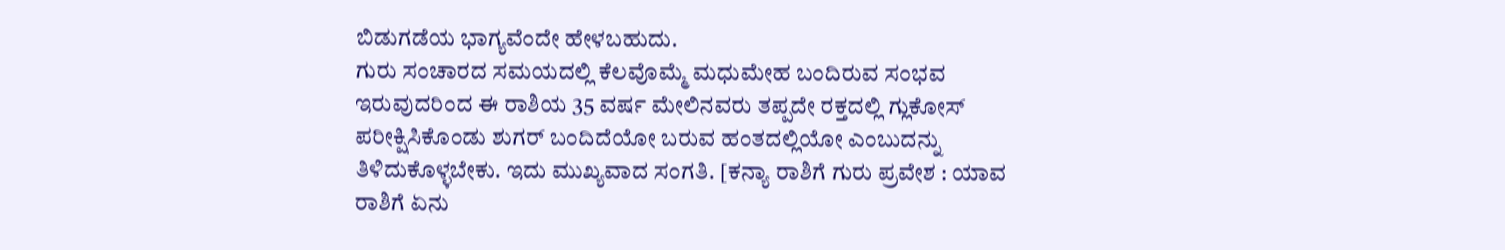ಬಿಡುಗಡೆಯ ಭಾಗ್ಯವೆಂದೇ ಹೇಳಬಹುದು.
ಗುರು ಸಂಚಾರದ ಸಮಯದಲ್ಲಿ ಕೆಲವೊಮ್ಮೆ ಮಧುಮೇಹ ಬಂದಿರುವ ಸಂಭವ ಇರುವುದರಿಂದ ಈ ರಾಶಿಯ 35 ವರ್ಷ ಮೇಲಿನವರು ತಪ್ಪದೇ ರಕ್ತದಲ್ಲಿ ಗ್ಲುಕೋಸ್ ಪರೀಕ್ಷಿಸಿಕೊಂಡು ಶುಗರ್ ಬಂದಿದೆಯೋ ಬರುವ ಹಂತದಲ್ಲಿಯೋ ಎಂಬುದನ್ನು ತಿಳಿದುಕೊಳ್ಳಬೇಕು. ಇದು ಮುಖ್ಯವಾದ ಸಂಗತಿ. [ಕನ್ಯಾ ರಾಶಿಗೆ ಗುರು ಪ್ರವೇಶ : ಯಾವ ರಾಶಿಗೆ ಏನು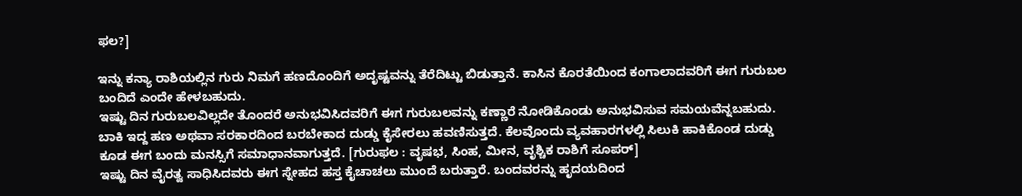ಫಲ?]

ಇನ್ನು ಕನ್ಯಾ ರಾಶಿಯಲ್ಲಿನ ಗುರು ನಿಮಗೆ ಹಣದೊಂದಿಗೆ ಅದೃಷ್ಟವನ್ನು ತೆರೆದಿಟ್ಟು ಬಿಡುತ್ತಾನೆ. ಕಾಸಿನ ಕೊರತೆಯಿಂದ ಕಂಗಾಲಾದವರಿಗೆ ಈಗ ಗುರುಬಲ ಬಂದಿದೆ ಎಂದೇ ಹೇಳಬಹುದು.
ಇಷ್ಟು ದಿನ ಗುರುಬಲವಿಲ್ಲದೇ ತೊಂದರೆ ಅನುಭವಿಸಿದವರಿಗೆ ಈಗ ಗುರುಬಲವನ್ನು ಕಣ್ಣಾರೆ ನೋಡಿಕೊಂಡು ಅನುಭವಿಸುವ ಸಮಯವೆನ್ನಬಹುದು. ಬಾಕಿ ಇದ್ದ ಹಣ ಅಥವಾ ಸರಕಾರದಿಂದ ಬರಬೇಕಾದ ದುಡ್ಡು ಕೈಸೇರಲು ಹವಣಿಸುತ್ತದೆ. ಕೆಲವೊಂದು ವ್ಯವಹಾರಗಳಲ್ಲಿ ಸಿಲುಕಿ ಹಾಕಿಕೊಂಡ ದುಡ್ಡು ಕೂಡ ಈಗ ಬಂದು ಮನಸ್ಸಿಗೆ ಸಮಾಧಾನವಾಗುತ್ತದೆ. [ಗುರುಫಲ : ವೃಷಭ, ಸಿಂಹ, ಮೀನ, ವೃಶ್ಚಿಕ ರಾಶಿಗೆ ಸೂಪರ್]
ಇಷ್ಟು ದಿನ ವೈರತ್ವ ಸಾಧಿಸಿದವರು ಈಗ ಸ್ನೇಹದ ಹಸ್ತ ಕೈಚಾಚಲು ಮುಂದೆ ಬರುತ್ತಾರೆ. ಬಂದವರನ್ನು ಹೃದಯದಿಂದ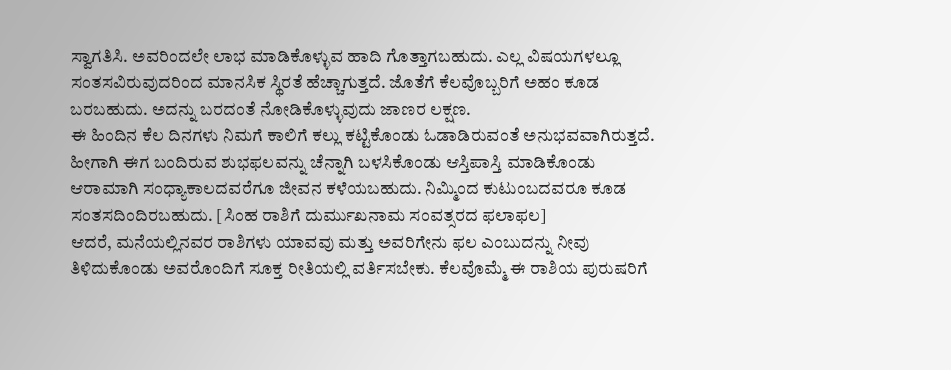ಸ್ವಾಗತಿಸಿ. ಅವರಿಂದಲೇ ಲಾಭ ಮಾಡಿಕೊಳ್ಳುವ ಹಾದಿ ಗೊತ್ತಾಗಬಹುದು. ಎಲ್ಲ ವಿಷಯಗಳಲ್ಲೂ ಸಂತಸವಿರುವುದರಿಂದ ಮಾನಸಿಕ ಸ್ಥಿರತೆ ಹೆಚ್ಚಾಗುತ್ತದೆ. ಜೊತೆಗೆ ಕೆಲವೊಬ್ಬರಿಗೆ ಅಹಂ ಕೂಡ ಬರಬಹುದು. ಅದನ್ನು ಬರದಂತೆ ನೋಡಿಕೊಳ್ಳುವುದು ಜಾಣರ ಲಕ್ಷಣ.
ಈ ಹಿಂದಿನ ಕೆಲ ದಿನಗಳು ನಿಮಗೆ ಕಾಲಿಗೆ ಕಲ್ಲು ಕಟ್ಟಿಕೊಂಡು ಓಡಾಡಿರುವಂತೆ ಅನುಭವವಾಗಿರುತ್ತದೆ. ಹೀಗಾಗಿ ಈಗ ಬಂದಿರುವ ಶುಭಫಲವನ್ನು ಚೆನ್ನಾಗಿ ಬಳಸಿಕೊಂಡು ಆಸ್ತಿಪಾಸ್ತಿ ಮಾಡಿಕೊಂಡು ಆರಾಮಾಗಿ ಸಂಧ್ಯಾಕಾಲದವರೆಗೂ ಜೀವನ ಕಳೆಯಬಹುದು. ನಿಮ್ಮಿಂದ ಕುಟುಂಬದವರೂ ಕೂಡ ಸಂತಸದಿಂದಿರಬಹುದು. [ಸಿಂಹ ರಾಶಿಗೆ ದುರ್ಮುಖನಾಮ ಸಂವತ್ಸರದ ಫಲಾಫಲ]
ಆದರೆ, ಮನೆಯಲ್ಲಿನವರ ರಾಶಿಗಳು ಯಾವವು ಮತ್ತು ಅವರಿಗೇನು ಫಲ ಎಂಬುದನ್ನು ನೀವು ತಿಳಿದುಕೊಂಡು ಅವರೊಂದಿಗೆ ಸೂಕ್ತ ರೀತಿಯಲ್ಲಿ ವರ್ತಿಸಬೇಕು. ಕೆಲವೊಮ್ಮೆ ಈ ರಾಶಿಯ ಪುರುಷರಿಗೆ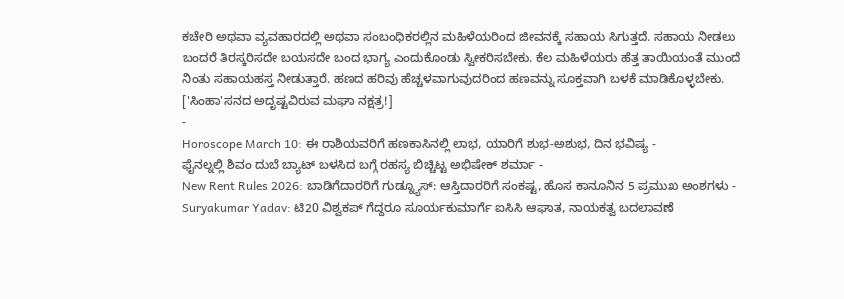ಕಚೇರಿ ಅಥವಾ ವ್ಯವಹಾರದಲ್ಲಿ ಅಥವಾ ಸಂಬಂಧಿಕರಲ್ಲಿನ ಮಹಿಳೆಯರಿಂದ ಜೀವನಕ್ಕೆ ಸಹಾಯ ಸಿಗುತ್ತದೆ. ಸಹಾಯ ನೀಡಲು ಬಂದರೆ ತಿರಸ್ಕರಿಸದೇ ಬಯಸದೇ ಬಂದ ಭಾಗ್ಯ ಎಂದುಕೊಂಡು ಸ್ವೀಕರಿಸಬೇಕು. ಕೆಲ ಮಹಿಳೆಯರು ಹೆತ್ತ ತಾಯಿಯಂತೆ ಮುಂದೆ ನಿಂತು ಸಹಾಯಹಸ್ತ ನೀಡುತ್ತಾರೆ. ಹಣದ ಹರಿವು ಹೆಚ್ಚಳವಾಗುವುದರಿಂದ ಹಣವನ್ನು ಸೂಕ್ತವಾಗಿ ಬಳಕೆ ಮಾಡಿಕೊಳ್ಳಬೇಕು. ['ಸಿಂಹಾ'ಸನದ ಅದೃಷ್ಟವಿರುವ ಮಘಾ ನಕ್ಷತ್ರ!]
-
Horoscope March 10: ಈ ರಾಶಿಯವರಿಗೆ ಹಣಕಾಸಿನಲ್ಲಿ ಲಾಭ, ಯಾರಿಗೆ ಶುಭ-ಅಶುಭ, ದಿನ ಭವಿಷ್ಯ -
ಫೈನಲ್ನಲ್ಲಿ ಶಿವಂ ದುಬೆ ಬ್ಯಾಟ್ ಬಳಸಿದ ಬಗ್ಗೆ ರಹಸ್ಯ ಬಿಚ್ಚಿಟ್ಟ ಅಭಿಷೇಕ್ ಶರ್ಮಾ -
New Rent Rules 2026: ಬಾಡಿಗೆದಾರರಿಗೆ ಗುಡ್ನ್ಯೂಸ್: ಆಸ್ತಿದಾರರಿಗೆ ಸಂಕಷ್ಟ, ಹೊಸ ಕಾನೂನಿನ 5 ಪ್ರಮುಖ ಅಂಶಗಳು -
Suryakumar Yadav: ಟಿ20 ವಿಶ್ವಕಪ್ ಗೆದ್ದರೂ ಸೂರ್ಯಕುಮಾರ್ಗೆ ಐಸಿಸಿ ಆಘಾತ, ನಾಯಕತ್ವ ಬದಲಾವಣೆ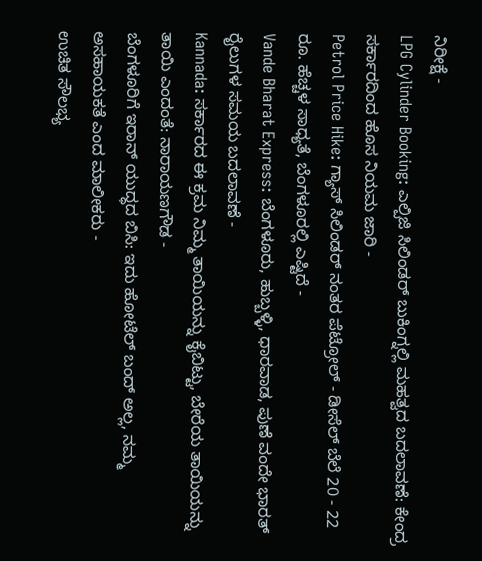ನಿರೀಕ್ಷೆ -
LPG Cylinder Booking: ಎಲ್ಪಿಜಿ ಸಿಲಿಂಡರ್ ಬುಕಿಂಗ್ನಲ್ಲಿ ಮಹತ್ವದ ಬದಲಾವಣೆ: ಕೇಂದ್ರ ಸರ್ಕಾರದಿಂದ ಹೊಸ ನಿಯಮ ಜಾರಿ -
Petrol Price Hike: ಗ್ಯಾಸ್ ಸಿಲಿಂಡರ್ ನಂತರ ಪೆಟ್ರೋಲ್ - ಡೀಸೆಲ್ ಬೆಲೆ 20 - 22 ರೂ. ಹೆಚ್ಚಳ ಸಾಧ್ಯತೆ, ಬೆಂಗಳೂರಲ್ಲಿ ಎಷ್ಟಿದೆ -
Vande Bharat Express: ಬೆಂಗಳೂರು, ಹುಬ್ಬಳ್ಳಿ, ಧಾರವಾಡ, ಪುಣೆ ವಂದೇ ಭಾರತ್ ರೈಲುಗಳ ಸಮಯ ಬದಲಾವಣೆ -
Kannada: ಸರ್ಕಾರದ ಈ ಕ್ರಮ ನಿಮ್ಮ ತಾಯಿಯನ್ನು ಕೈಬಿಟ್ಟು, ಬೇರೆಯ ತಾಯಿಯನ್ನು ತಾಯಿ ಎಂದಂತೆ: ನಾರಾಯಣಗೌಡ -
ಬೆಂಗಳೂರಿಗೆ ಇರಾನ್ ಯುದ್ಧದ ಬಿಸಿ: ಇದು ಹೋಟೆಲ್ ಬಂದ್ ಅಲ್ಲ, ನಮ್ಮ ಅಸಹಾಯಕತೆ ಎಂದ ಮಾಲೀಕರು -
ಉಚಿತ ಸೌಲಭ್ಯ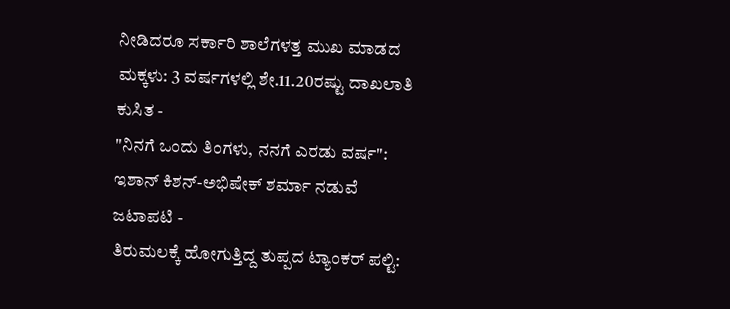ನೀಡಿದರೂ ಸರ್ಕಾರಿ ಶಾಲೆಗಳತ್ತ ಮುಖ ಮಾಡದ ಮಕ್ಕಳು: 3 ವರ್ಷಗಳಲ್ಲಿ ಶೇ.11.20ರಷ್ಟು ದಾಖಲಾತಿ ಕುಸಿತ -
"ನಿನಗೆ ಒಂದು ತಿಂಗಳು, ನನಗೆ ಎರಡು ವರ್ಷ": ಇಶಾನ್ ಕಿಶನ್-ಅಭಿಷೇಕ್ ಶರ್ಮಾ ನಡುವೆ ಜಟಾಪಟಿ -
ತಿರುಮಲಕ್ಕೆ ಹೋಗುತ್ತಿದ್ದ ತುಪ್ಪದ ಟ್ಯಾಂಕರ್ ಪಲ್ಟಿ: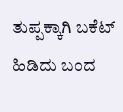ತುಪ್ಪಕ್ಕಾಗಿ ಬಕೆಟ್ ಹಿಡಿದು ಬಂದ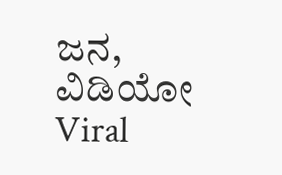ಜನ, ವಿಡಿಯೋ Viral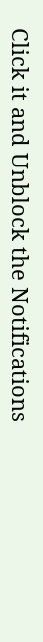Click it and Unblock the Notifications